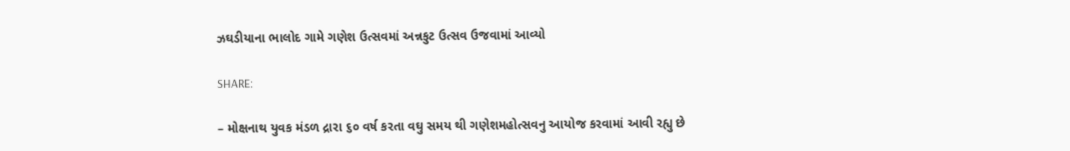ઝઘડીયાના ભાલોદ ગામે ગણેશ ઉત્સવમાં અન્નકુટ ઉત્સવ ઉજવામાં આવ્યો

SHARE:

– મોક્ષનાથ યુવક મંડળ દ્રારા ૬૦ વર્ષ કરતા વઘુ સમય થી ગણેશમહોત્સવનુ આયોજ કરવામાં આવી રહ્યુ છે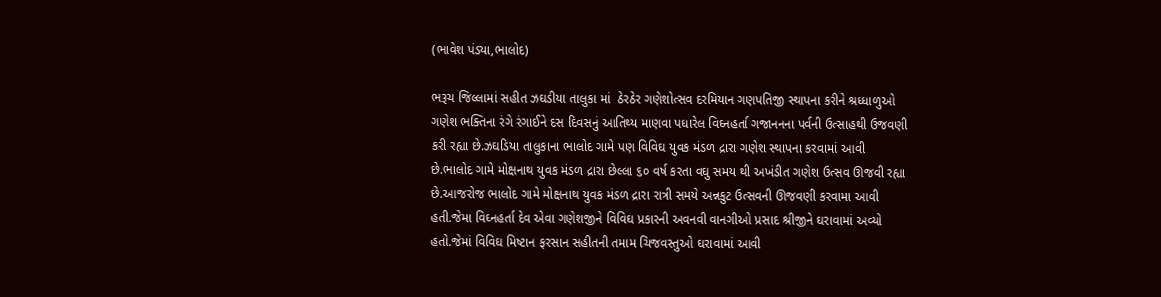(ભાવેશ પંડ્યા,ભાલોદ)

ભરૂચ જિલ્લામાં સહીત ઝઘડીયા તાલુકા માં  ઠેરઠેર ગણેશોત્સવ દરમિયાન ગણપતિજી સ્થાપના કરીને શ્રધ્ધાળુઓ ગણેશ ભક્તિના રંગે રંગાઈને દસ દિવસનું આતિથ્ય માણવા પધારેલ વિઘ્નહર્તા ગજાનનના પર્વની ઉત્સાહથી ઉજવણી કરી રહ્યા છે.ઝઘડિયા તાલુકાના ભાલોદ ગામે પણ વિવિઘ યુવક મંડળ દ્રારા ગણેશ સ્થાપના કરવામાં આવી છે.ભાલોદ ગામે મોક્ષનાથ યુવક મંડળ દ્રારા છેલ્લા ૬૦ વર્ષ કરતા વઘુ સમય થી અખંડીત ગણેશ ઉત્સવ ઊજવી રહ્યા છે.આજરોજ ભાલોદ ગામે મોક્ષનાથ યુવક મંડળ દ્રારા રાત્રી સમયે અન્નકુટ ઉત્સવની ઊજવણી કરવામા આવી હતી.જેમા વિઘ્નહર્તા દેવ એવા ગણેશજીને વિવિઘ પ્રકારની અવનવી વાનગીઓ પ્રસાદ શ્રીજીને ઘરાવામાં અવ્યો હતો.જેમાં વિવિઘ મિષ્ટાન ફરસાન સહીતની તમામ ચિજવસ્તુઓ ઘરાવામાં આવી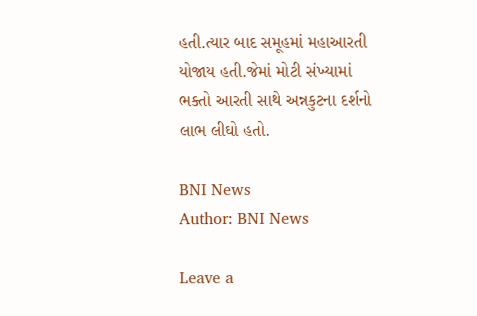હતી.ત્યાર બાદ સમૂહમાં મહાઆરતી યોજાય હતી.જેમાં મોટી સંખ્યામાં ભક્તો આરતી સાથે અન્નકુટના દર્શનો લાભ લીઘો હતો.

BNI News
Author: BNI News

Leave a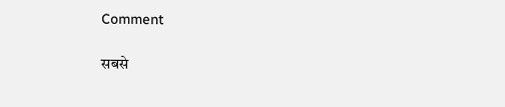Comment

सबसे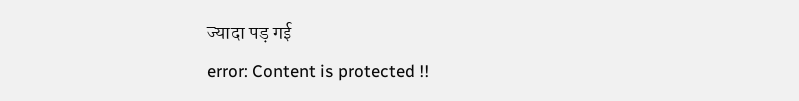ज्यादा पड़ गई
error: Content is protected !!